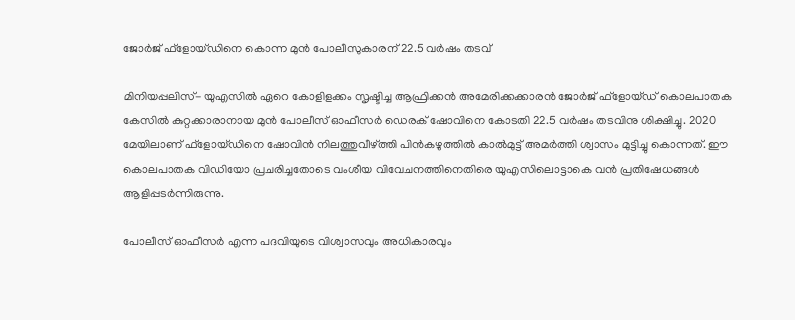ജോര്‍ജ് ഫ്‌ളോയ്ഡിനെ കൊന്ന മുന്‍ പോലീസുകാരന് 22.5 വര്‍ഷം തടവ്

മിനിയപ്പലിസ്- യുഎസില്‍ ഏറെ കോളിളക്കം സൃഷ്ടിച്ച ആഫ്രിക്കന്‍ അമേരിക്കക്കാരന്‍ ജോര്‍ജ് ഫ്‌ളോയ്ഡ് കൊലപാതക കേസില്‍ കുറ്റക്കാരാനായ മുന്‍ പോലീസ് ഓഫീസര്‍ ഡെരക് ഷോവിനെ കോടതി 22.5 വര്‍ഷം തടവിനു ശിക്ഷിച്ചു. 2020 മേയിലാണ് ഫ്‌ളോയ്ഡിനെ ഷോവിന്‍ നിലത്തുവീഴ്ത്തി പിന്‍കഴുത്തില്‍ കാല്‍മുട്ട് അമര്‍ത്തി ശ്വാസം മുട്ടിച്ചു കൊന്നത്. ഈ കൊലപാതക വിഡിയോ പ്രചരിച്ചതോടെ വംശീയ വിവേചനത്തിനെതിരെ യുഎസിലൊട്ടാകെ വന്‍ പ്രതിഷേധങ്ങള്‍ ആളിപ്പടര്‍ന്നിരുന്നു.

പോലീസ് ഓഫീസര്‍ എന്ന പദവിയുടെ വിശ്വാസവും അധികാരവും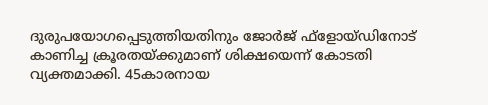ദുരുപയോഗപ്പെടുത്തിയതിനും ജോര്‍ജ് ഫ്‌ളോയ്ഡിനോട് കാണിച്ച ക്രൂരതയ്ക്കുമാണ് ശിക്ഷയെന്ന് കോടതി വ്യക്തമാക്കി. 45കാരനായ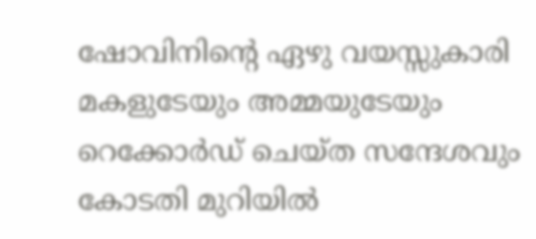ഷോവിനിന്റെ ഏഴു വയസ്സുകാരി മകളുടേയും അമ്മയുടേയും റെക്കോര്‍ഡ് ചെയ്ത സന്ദേശവും കോടതി മുറിയില്‍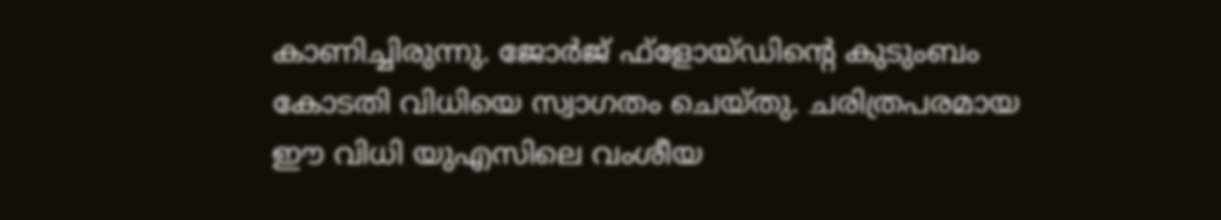കാണിച്ചിരുന്നു. ജോര്‍ജ് ഫ്‌ളോയ്ഡിന്റെ കുടുംബം കോടതി വിധിയെ സ്വാഗതം ചെയ്തു. ചരിത്രപരമായ ഈ വിധി യുഎസിലെ വംശീയ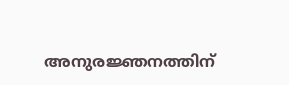അനുരജ്ഞനത്തിന്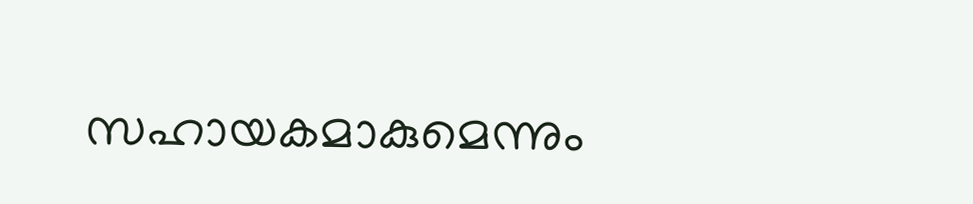സഹായകമാകുമെന്നും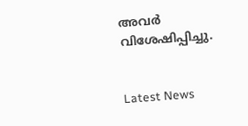അവര്‍ വിശേഷിപ്പിച്ചു.


Latest News